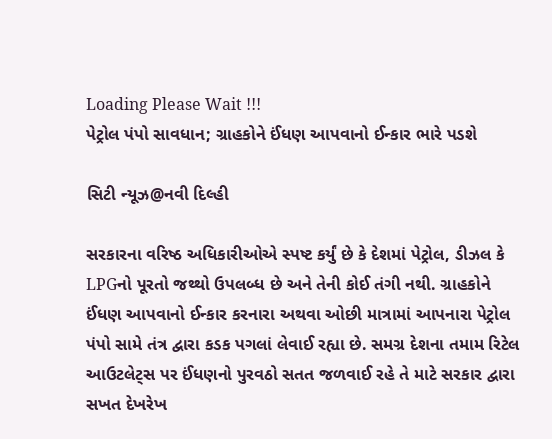Loading Please Wait !!!
પેટ્રોલ પંપો સાવધાન; ગ્રાહકોને ઈંધણ આપવાનો ઈન્કાર ભારે પડશે

સિટી ન્યૂઝ@નવી દિલ્હી

સરકારના વરિષ્ઠ અધિકારીઓએ સ્પષ્ટ કર્યું છે કે દેશમાં પેટ્રોલ, ડીઝલ કે LPGનો પૂરતો જથ્થો ઉપલબ્ધ છે અને તેની કોઈ તંગી નથી. ગ્રાહકોને ઈંધણ આપવાનો ઈન્કાર કરનારા અથવા ઓછી માત્રામાં આપનારા પેટ્રોલ પંપો સામે તંત્ર દ્વારા કડક પગલાં લેવાઈ રહ્યા છે. સમગ્ર દેશના તમામ રિટેલ આઉટલેટ્સ પર ઈંધણનો પુરવઠો સતત જળવાઈ રહે તે માટે સરકાર દ્વારા સખત દેખરેખ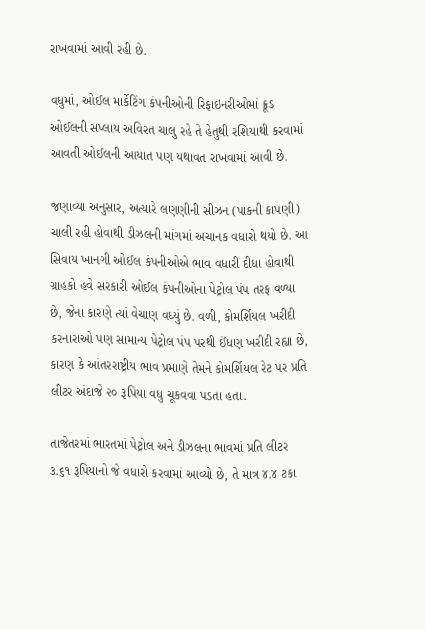રાખવામાં આવી રહી છે.

વધુમાં, ઓઈલ માર્કેટિંગ કંપનીઓની રિફાઇનરીઓમાં ક્રૂડ ઓઈલની સપ્લાય અવિરત ચાલુ રહે તે હેતુથી રશિયાથી કરવામાં આવતી ઓઈલની આયાત પણ યથાવત રાખવામાં આવી છે.

જણાવ્યા અનુસાર, અત્યારે લણણીની સીઝન (પાકની કાપણી) ચાલી રહી હોવાથી ડીઝલની માંગમાં અચાનક વધારો થયો છે. આ સિવાય ખાનગી ઓઈલ કંપનીઓએ ભાવ વધારી દીધા હોવાથી ગ્રાહકો હવે સરકારી ઓઈલ કંપનીઓના પેટ્રોલ પંપ તરફ વળ્યા છે, જેના કારણે ત્યાં વેચાણ વધ્યું છે. વળી, કોમર્શિયલ ખરીદી કરનારાઓ પણ સામાન્ય પેટ્રોલ પંપ પરથી ઈંધણ ખરીદી રહ્યા છે, કારણ કે આંતરરાષ્ટ્રીય ભાવ પ્રમાણે તેમને કોમર્શિયલ રેટ પર પ્રતિ લીટર અંદાજે ૨૦ રૂપિયા વધુ ચૂકવવા પડતા હતા.

તાજેતરમાં ભારતમાં પેટ્રોલ અને ડીઝલના ભાવમાં પ્રતિ લીટર ૩.૬૧ રૂપિયાનો જે વધારો કરવામાં આવ્યો છે, તે માત્ર ૪.૪ ટકા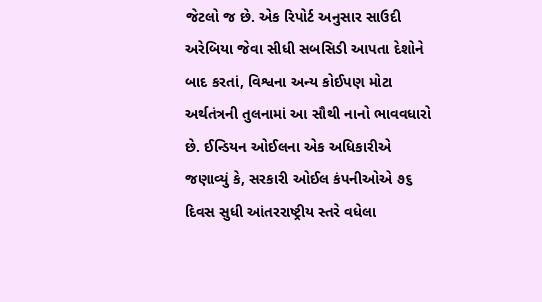જેટલો જ છે. એક રિપોર્ટ અનુસાર સાઉદી અરેબિયા જેવા સીધી સબસિડી આપતા દેશોને બાદ કરતાં, વિશ્વના અન્ય કોઈપણ મોટા અર્થતંત્રની તુલનામાં આ સૌથી નાનો ભાવવધારો છે. ઈન્ડિયન ઓઈલના એક અધિકારીએ જણાવ્યું કે, સરકારી ઓઈલ કંપનીઓએ ૭૬ દિવસ સુધી આંતરરાષ્ટ્રીય સ્તરે વધેલા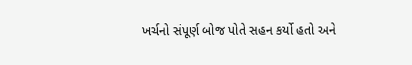ખર્ચનો સંપૂર્ણ બોજ પોતે સહન કર્યો હતો અને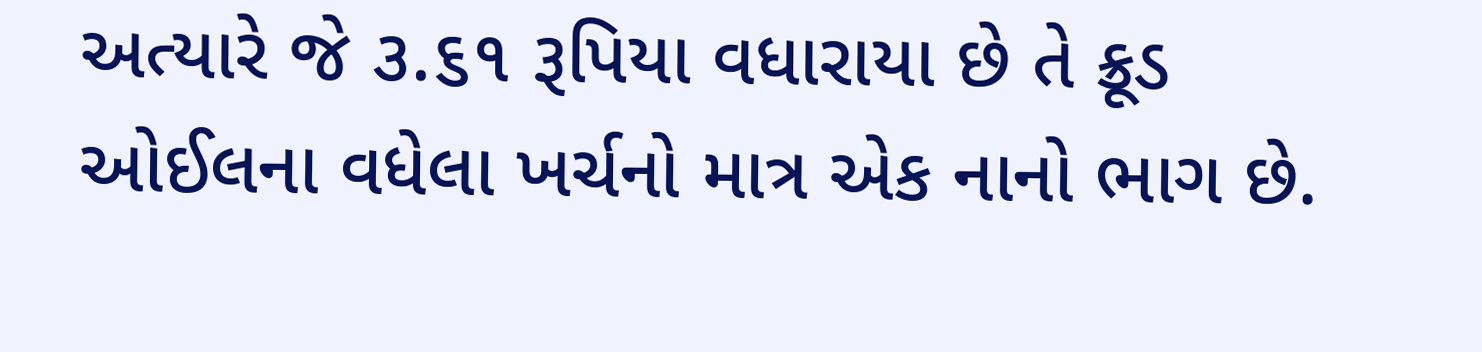અત્યારે જે ૩.૬૧ રૂપિયા વધારાયા છે તે ક્રૂડ ઓઈલના વધેલા ખર્ચનો માત્ર એક નાનો ભાગ છે.